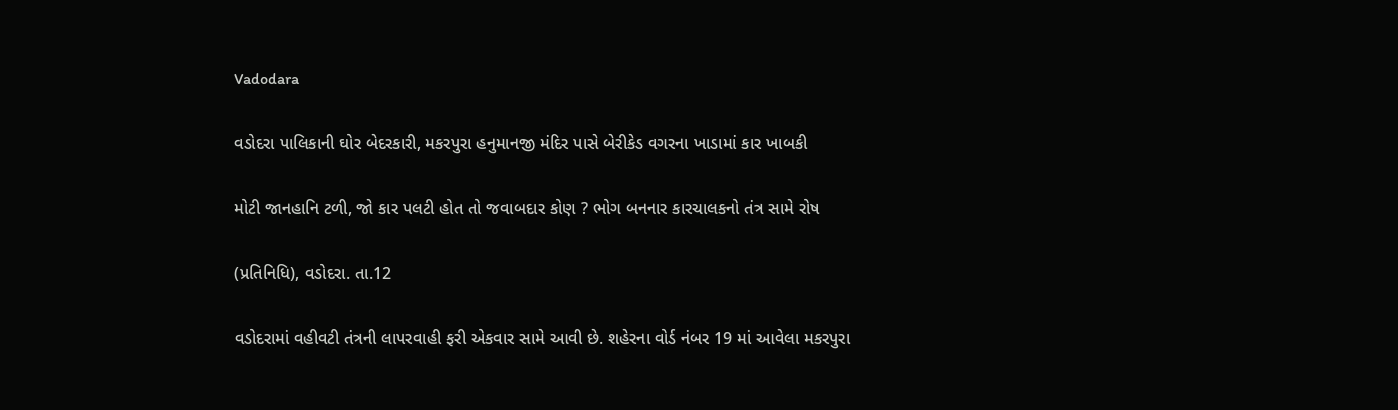Vadodara

વડોદરા પાલિકાની ઘોર બેદરકારી, મકરપુરા હનુમાનજી મંદિર પાસે બેરીકેડ વગરના ખાડામાં કાર ખાબકી

મોટી જાનહાનિ ટળી, જો કાર પલટી હોત તો જવાબદાર કોણ ? ભોગ બનનાર કારચાલકનો તંત્ર સામે રોષ

(પ્રતિનિધિ), વડોદરા. તા.12

વડોદરામાં વહીવટી તંત્રની લાપરવાહી ફરી એકવાર સામે આવી છે. શહેરના વોર્ડ નંબર 19 માં આવેલા મકરપુરા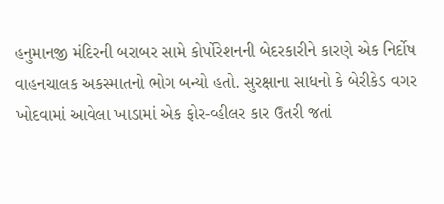હનુમાનજી મંદિરની બરાબર સામે કોર્પોરેશનની બેદરકારીને કારણે એક નિર્દોષ વાહનચાલક અકસ્માતનો ભોગ બન્યો હતો. સુરક્ષાના સાધનો કે બેરીકેડ વગર ખોદવામાં આવેલા ખાડામાં એક ફોર-વ્હીલર કાર ઉતરી જતાં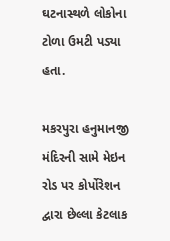ઘટનાસ્થળે લોકોના ટોળા ઉમટી પડ્યા હતા.

મકરપુરા હનુમાનજી મંદિરની સામે મેઇન રોડ પર કોર્પોરેશન દ્વારા છેલ્લા કેટલાક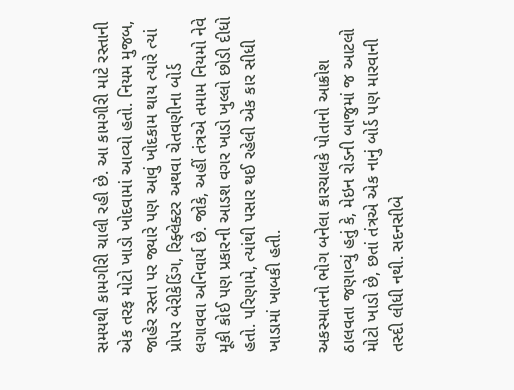સમયથી કામગીરી ચાલી રહી છે. આ કામગીરી માટે રસ્તાની એક તરફ મોટો ખાડો ખોદવામાં આવ્યો હતો. નિયમ મુજબ, જાહેર રસ્તા પર જ્યારે પણ આવું ખોદકામ થાય ત્યારે ત્યાં પ્રોપર બેરીકેડિંગ, રિફ્લેક્ટર અથવા ચેતવણીના બોર્ડ લગાવવા અનિવાર્ય છે. જોકે, અહીં તંત્રએ તમામ નિયમો નેવે મૂકી કોઈ પણ પ્રકારની આડશ વગર ખાડો ખુલ્લો છોડી દીધો હતો. પરિણામે, ત્યાંથી પસાર થઈ રહેલી એક કાર સીધી ખાડામાં ખાબકી હતી.

અકસ્માતનો ભોગ બનેલા કારચાલકે પોતાનો આક્રોશ ઠાલવતા જણાવ્યું હતું કે, મેઇન રોડની બાજુમાં જ આટલો મોટો ખાડો છે, છતાં તંત્રએ એક નાનું બોર્ડ પણ મારવાની તસ્દી લીધી નથી. સદનસીબે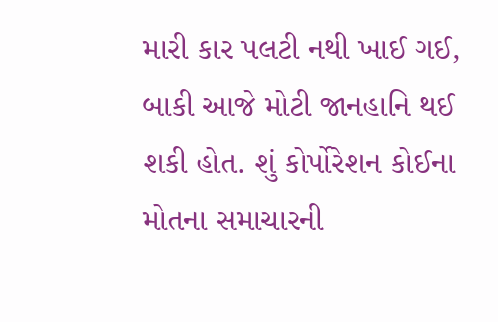મારી કાર પલટી નથી ખાઈ ગઈ, બાકી આજે મોટી જાનહાનિ થઈ શકી હોત. શું કોર્પોરેશન કોઈના મોતના સમાચારની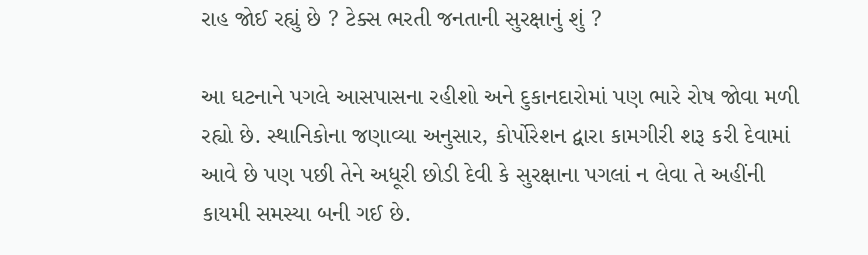રાહ જોઈ રહ્યું છે ? ટેક્સ ભરતી જનતાની સુરક્ષાનું શું ?

આ ઘટનાને પગલે આસપાસના રહીશો અને દુકાનદારોમાં પણ ભારે રોષ જોવા મળી રહ્યો છે. સ્થાનિકોના જણાવ્યા અનુસાર, કોર્પોરેશન દ્વારા કામગીરી શરૂ કરી દેવામાં આવે છે પણ પછી તેને અધૂરી છોડી દેવી કે સુરક્ષાના પગલાં ન લેવા તે અહીંની કાયમી સમસ્યા બની ગઈ છે.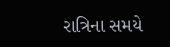રાત્રિના સમયે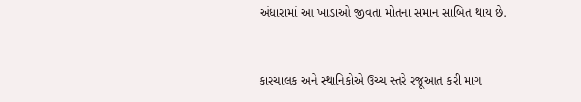અંધારામાં આ ખાડાઓ જીવતા મોતના સમાન સાબિત થાય છે.


કારચાલક અને સ્થાનિકોએ ઉચ્ચ સ્તરે રજૂઆત કરી માગ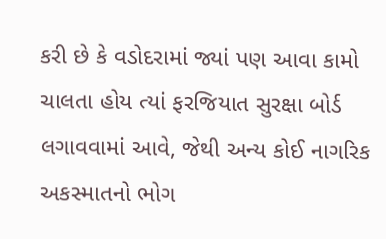કરી છે કે વડોદરામાં જ્યાં પણ આવા કામો ચાલતા હોય ત્યાં ફરજિયાત સુરક્ષા બોર્ડ લગાવવામાં આવે, જેથી અન્ય કોઈ નાગરિક અકસ્માતનો ભોગ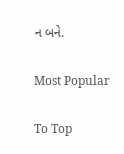ન બને.

Most Popular

To Top